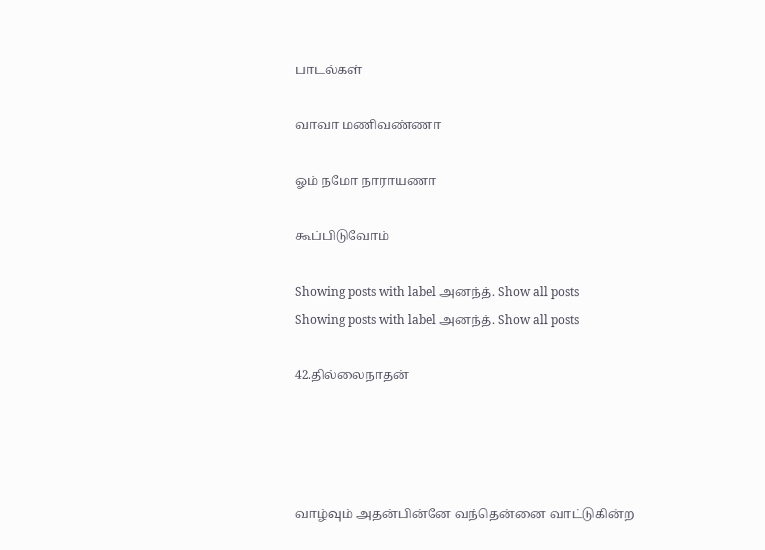பாடல்கள்

வாவா மணிவண்ணா

ஓம் நமோ நாராயணா

கூப்பிடுவோம்

Showing posts with label அனந்த். Show all posts
Showing posts with label அனந்த். Show all posts

42.தில்லைநாதன்




வாழ்வும் அதன்பின்னே வந்தென்னை வாட்டுகின்ற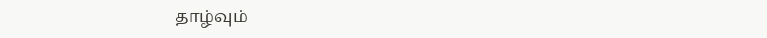தாழ்வும்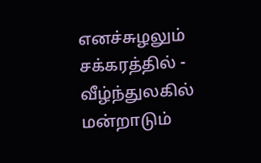எனச்சுழலும் சக்கரத்தில் - வீழ்ந்துலகில்
மன்றாடும்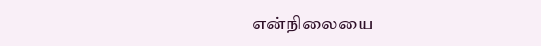என்நிலையை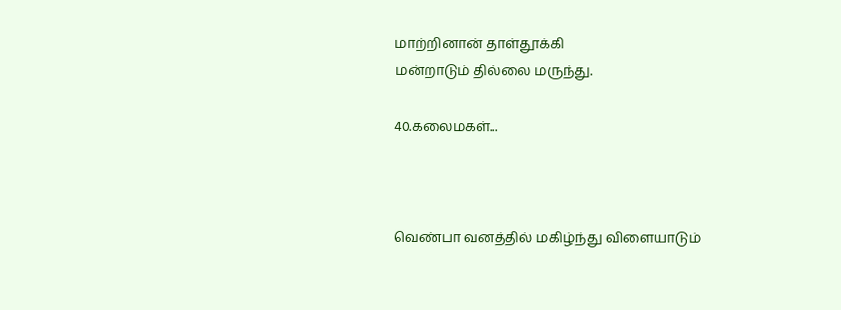மாற்றினான் தாள்தூக்கி
மன்றாடும் தில்லை மருந்து.

40.கலைமகள்...



வெண்பா வனத்தில் மகிழ்ந்து விளையாடும்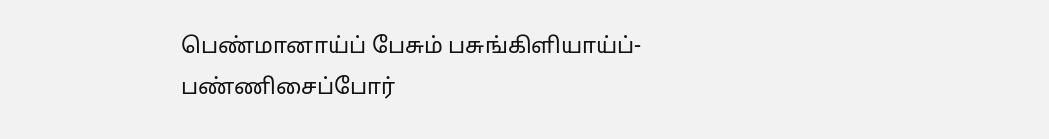பெண்மானாய்ப் பேசும் பசுங்கிளியாய்ப்- பண்ணிசைப்போர்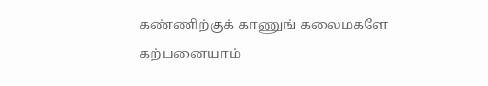கண்ணிற்குக் காணுங் கலைமகளே கற்பனையாம்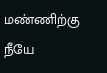மண்ணிற்கு நீயே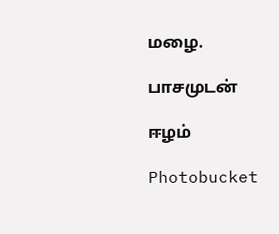மழை.

பாசமுடன்

ஈழம்

Photobucket